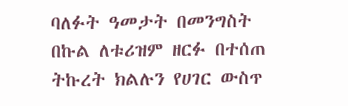ባለፉት ዓመታት በመንግስት በኩል ለቱሪዝም ዘርፉ በተሰጠ ትኩረት ክልሉን የሀገር ውስጥ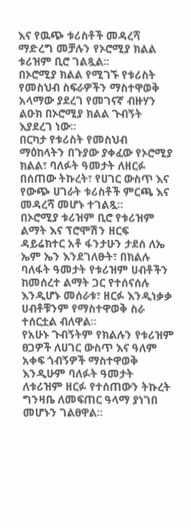እና የዉጭ ቱሪስቶች መዳረሻ ማድረግ መቻሉን የኦሮሚያ ክልል ቱሪዝም ቢሮ ገልጿል፡፡
በኦሮሚያ ክልል የሚገኙ የቱሪስት የመስህብ ስፍራዎችን ማስተዋወቅ አላማው ያደረገ የመገናኛ ብዙሃን ልዑክ በኦሮሚያ ክልል ጉብኝት እያደረገ ነው፡፡
በርካታ የቱሪስት የመስህብ ማዕከላትን በጉያው ያቀፈው የኦሮሚያ ክልል፣ ባለፉት ዓመታት ለዘርፉ በሰጠው ትኩረት፣ የሀገር ውስጥ እና የውጭ ሀገራት ቱሪስቶች ምርጫ እና መዳረሻ መሆኑ ተገልጿ፡፡
በኦሮሚያ ቱሪዝም ቢሮ የቱሪዝም ልማት እና ፕሮሞሽን ዘርፍ ዳይሬክተር አቶ ፋንታሁን ታደሰ ለኤ ኤም ኤን እንደገለፁት፣ በክልሉ ባለፋት ዓመታት የቱሪዝም ሀብቶችን ከመሰረተ ልማት ጋር የተሰናሰሉ እንዲሆኑ መሰራቱ፣ ዘርፉ እንዲነቃቃ ሀብቶቹንም የማስተዋወቅ ስራ ተሰርቷል ብለዋል፡፡
የአሁኑ ጉብኝትም የክልሉን የቱሪዝም ፀጋዎች ለሀገር ውስጥ እና ዓለም አቀፍ ጎብኝዎች ማስተዋወቅ እንዲሁም ባለፉት ዓመታት ለቱሪዝም ዘርፉ የተሰጠውን ትኩረት ግንዛቤ ለመፍጠር ዓላማ ያነገበ መሆኑን ገልፀዋል፡፡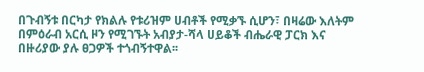በጉብኝቱ በርካታ የክልሉ የቱሪዝም ሀብቶች የሚቃኙ ሲሆን፣ በዛሬው እለትም በምዕራብ አርሲ ዞን የሚገኙት አብያታ-ሻላ ሀይቆች ብሔራዊ ፓርክ እና በዙሪያው ያሉ ፀጋዎች ተጎብኝተዋል፡፡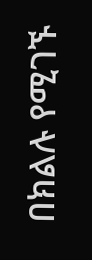በክልሉ የሚገኙ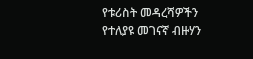የቱሪስት መዳረሻዎችን የተለያዩ መገናኛ ብዙሃን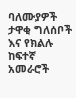ባለሙያዎች ታዋቂ ግለሰቦች እና የክልሉ ከፍተኛ አመራሮች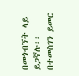በመጎብኘት ላይ ይጋኛሉ፡፡
በተመስገን ይመር